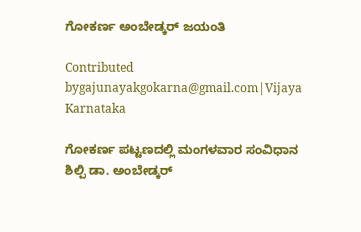ಗೋಕರ್ಣ ಅಂಬೇಡ್ಕರ್ ಜಯಂತಿ

Contributed bygajunayakgokarna@gmail.com|Vijaya Karnataka

ಗೋಕರ್ಣ ಪಟ್ಟಣದಲ್ಲಿ ಮಂಗಳವಾರ ಸಂವಿಧಾನ ಶಿಲ್ಪಿ ಡಾ. ಅಂಬೇಡ್ಕರ್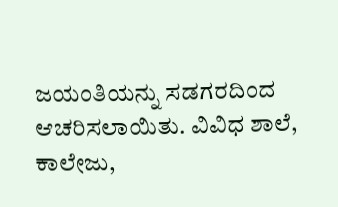ಜಯಂತಿಯನ್ನು ಸಡಗರದಿಂದ ಆಚರಿಸಲಾಯಿತು. ವಿವಿಧ ಶಾಲೆ, ಕಾಲೇಜು,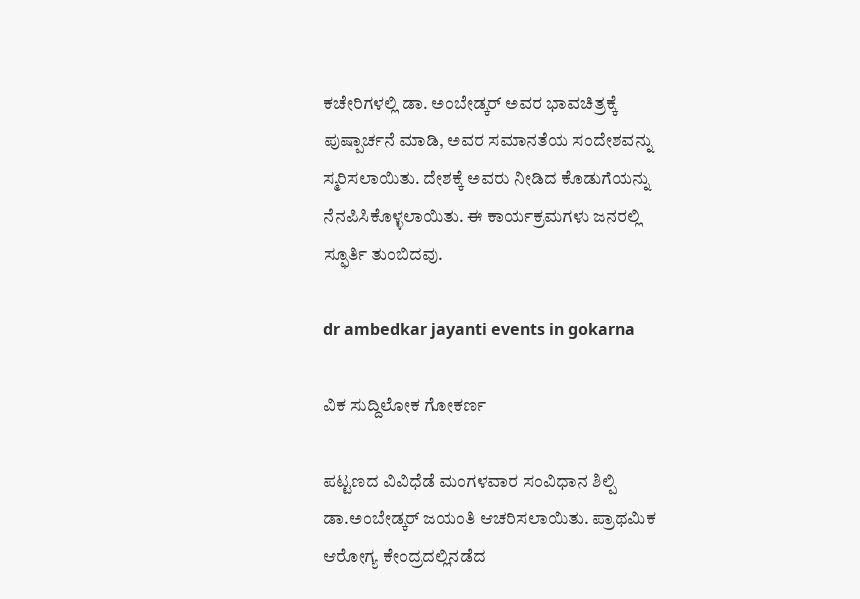ಕಚೇರಿಗಳಲ್ಲಿ ಡಾ. ಅಂಬೇಡ್ಕರ್ ಅವರ ಭಾವಚಿತ್ರಕ್ಕೆ ಪುಷ್ಪಾರ್ಚನೆ ಮಾಡಿ, ಅವರ ಸಮಾನತೆಯ ಸಂದೇಶವನ್ನು ಸ್ಮರಿಸಲಾಯಿತು. ದೇಶಕ್ಕೆ ಅವರು ನೀಡಿದ ಕೊಡುಗೆಯನ್ನು ನೆನಪಿಸಿಕೊಳ್ಳಲಾಯಿತು. ಈ ಕಾರ್ಯಕ್ರಮಗಳು ಜನರಲ್ಲಿ ಸ್ಫೂರ್ತಿ ತುಂಬಿದವು.

dr ambedkar jayanti events in gokarna

ವಿಕ ಸುದ್ದಿಲೋಕ ಗೋಕರ್ಣ

ಪಟ್ಟಣದ ವಿವಿಧೆಡೆ ಮಂಗಳವಾರ ಸಂವಿಧಾನ ಶಿಲ್ಪಿ ಡಾ.ಅಂಬೇಡ್ಕರ್ ಜಯಂತಿ ಆಚರಿಸಲಾಯಿತು. ಪ್ರಾಥಮಿಕ ಆರೋಗ್ಯ ಕೇಂದ್ರದಲ್ಲಿನಡೆದ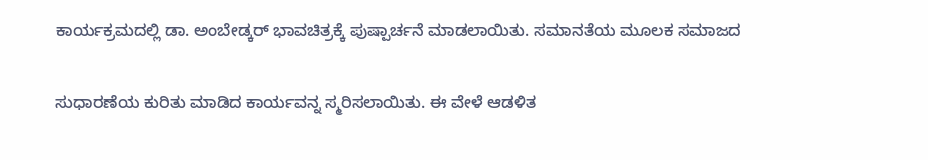ಕಾರ್ಯಕ್ರಮದಲ್ಲಿ ಡಾ. ಅಂಬೇಡ್ಕರ್ ಭಾವಚಿತ್ರಕ್ಕೆ ಪುಷ್ಪಾರ್ಚನೆ ಮಾಡಲಾಯಿತು. ಸಮಾನತೆಯ ಮೂಲಕ ಸಮಾಜದ

ಸುಧಾರಣೆಯ ಕುರಿತು ಮಾಡಿದ ಕಾರ್ಯವನ್ನ ಸ್ಮರಿಸಲಾಯಿತು. ಈ ವೇಳೆ ಆಡಳಿತ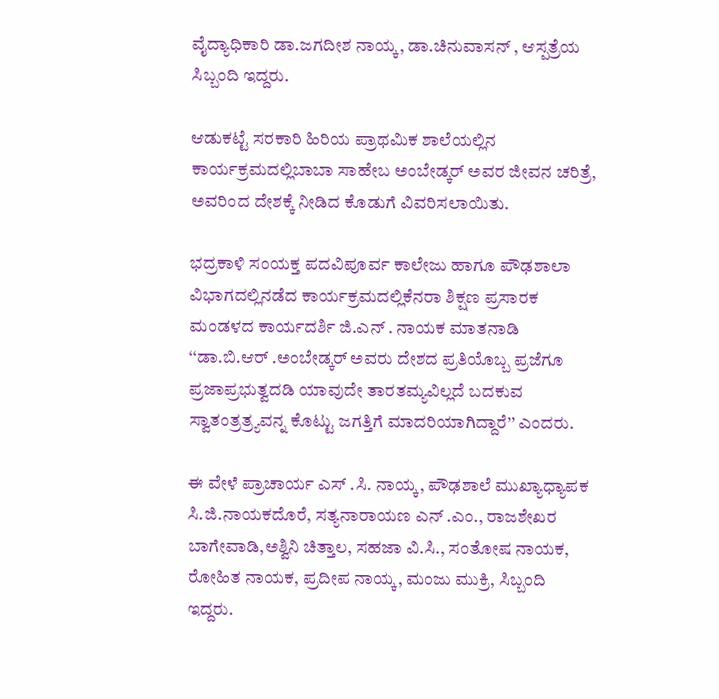ವೈದ್ಯಾಧಿಕಾರಿ ಡಾ.ಜಗದೀಶ ನಾಯ್ಕ, ಡಾ.ಚಿನುವಾಸನ್ , ಆಸ್ಪತ್ರೆಯ ಸಿಬ್ಬಂದಿ ಇದ್ದರು.

ಆಡುಕಟ್ಟೆ ಸರಕಾರಿ ಹಿರಿಯ ಪ್ರಾಥಮಿಕ ಶಾಲೆಯಲ್ಲಿನ ಕಾರ್ಯಕ್ರಮದಲ್ಲಿಬಾಬಾ ಸಾಹೇಬ ಅಂಬೇಡ್ಕರ್ ಅವರ ಜೀವನ ಚರಿತ್ರೆ, ಅವರಿಂದ ದೇಶಕ್ಕೆ ನೀಡಿದ ಕೊಡುಗೆ ವಿವರಿಸಲಾಯಿತು.

ಭದ್ರಕಾಳಿ ಸಂಯಕ್ತ ಪದವಿಪೂರ್ವ ಕಾಲೇಜು ಹಾಗೂ ಪೌಢಶಾಲಾ ವಿಭಾಗದಲ್ಲಿನಡೆದ ಕಾರ್ಯಕ್ರಮದಲ್ಲಿಕೆನರಾ ಶಿಕ್ಷಣ ಪ್ರಸಾರಕ ಮಂಡಳದ ಕಾರ್ಯದರ್ಶಿ ಜಿ.ಎನ್ . ನಾಯಕ ಮಾತನಾಡಿ ‘‘ಡಾ.ಬಿ.ಆರ್ .ಅಂಬೇಡ್ಕರ್ ಅವರು ದೇಶದ ಪ್ರತಿಯೊಬ್ಬ ಪ್ರಜೆಗೂ ಪ್ರಜಾಪ್ರಭುತ್ವದಡಿ ಯಾವುದೇ ತಾರತಮ್ಯವಿಲ್ಲದೆ ಬದಕುವ ಸ್ವಾತಂತ್ರತ್ರ್ಯವನ್ನ ಕೊಟ್ಟು ಜಗತ್ತಿಗೆ ಮಾದರಿಯಾಗಿದ್ದಾರೆ’’ ಎಂದರು.

ಈ ವೇಳೆ ಪ್ರಾಚಾರ್ಯ ಎಸ್ .ಸಿ. ನಾಯ್ಕ, ಪೌಢಶಾಲೆ ಮುಖ್ಯಾಧ್ಯಾಪಕ ಸಿ.ಜಿ.ನಾಯಕದೊರೆ, ಸತ್ಯನಾರಾಯಣ ಎನ್ .ಎಂ., ರಾಜಶೇಖರ ಬಾಗೇವಾಡಿ,ಅಶ್ವಿನಿ ಚಿತ್ತಾಲ, ಸಹಜಾ ವಿ.ಸಿ., ಸಂತೋಷ ನಾಯಕ, ರೋಹಿತ ನಾಯಕ, ಪ್ರದೀಪ ನಾಯ್ಕ, ಮಂಜು ಮುಕ್ರಿ, ಸಿಬ್ಬಂದಿ ಇದ್ದರು.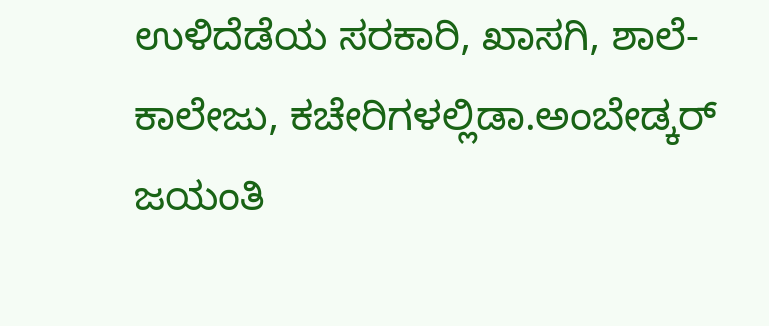ಉಳಿದೆಡೆಯ ಸರಕಾರಿ, ಖಾಸಗಿ, ಶಾಲೆ-ಕಾಲೇಜು, ಕಚೇರಿಗಳಲ್ಲಿಡಾ.ಅಂಬೇಡ್ಕರ್ ಜಯಂತಿ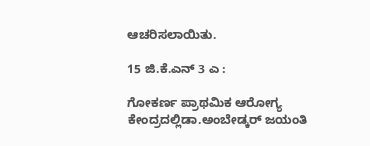ಆಚರಿಸಲಾಯಿತು.

15 ಜಿ.ಕೆ.ಎನ್ 3 ಎ :

ಗೋಕರ್ಣ ಪ್ರಾಥಮಿಕ ಆರೋಗ್ಯ ಕೇಂದ್ರದಲ್ಲಿಡಾ.ಅಂಬೇಡ್ಕರ್ ಜಯಂತಿ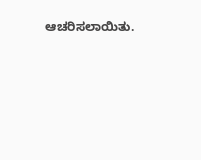ಆಚರಿಸಲಾಯಿತು.